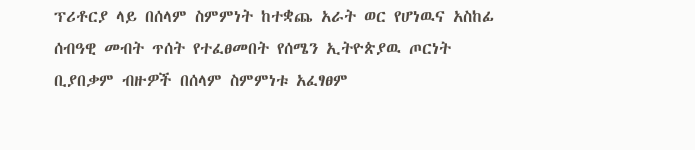ፕሪቶርያ ላይ በሰላም ስምምነት ከተቋጨ አራት ወር የሆነዉና አስከፊ ሰብዓዊ መብት ጥሰት የተፈፀመበት የሰሜን ኢትዮጵያዉ ጦርነት ቢያበቃም ብዙዎች በሰላም ስምምነቱ አፈፃፀም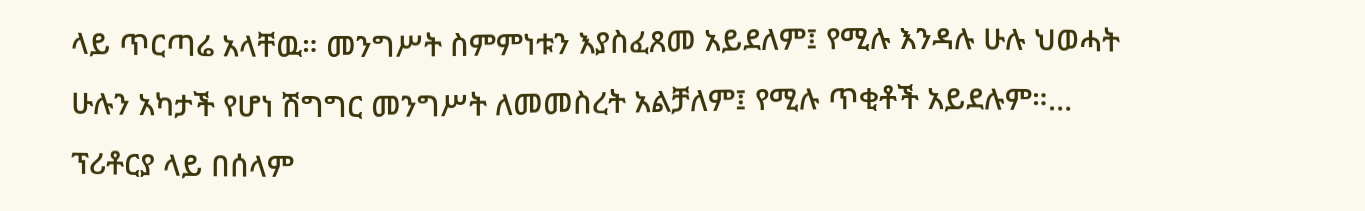ላይ ጥርጣሬ አላቸዉ። መንግሥት ስምምነቱን እያስፈጸመ አይደለም፤ የሚሉ እንዳሉ ሁሉ ህወሓት ሁሉን አካታች የሆነ ሽግግር መንግሥት ለመመስረት አልቻለም፤ የሚሉ ጥቂቶች አይደሉም።…
ፕሪቶርያ ላይ በሰላም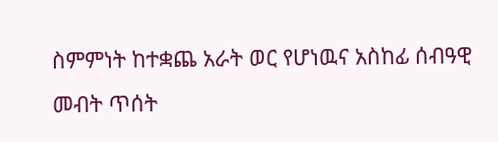ስምምነት ከተቋጨ አራት ወር የሆነዉና አስከፊ ሰብዓዊ መብት ጥሰት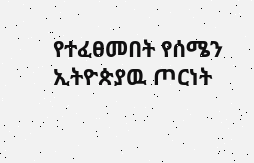የተፈፀመበት የሰሜን ኢትዮጵያዉ ጦርነት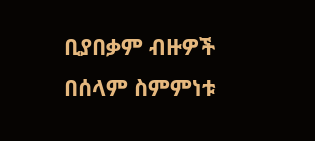ቢያበቃም ብዙዎች በሰላም ስምምነቱ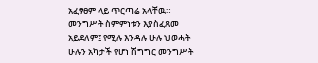አፈፃፀም ላይ ጥርጣሬ አላቸዉ። መንግሥት ስምምነቱን እያስፈጸመ አይደለም፤ የሚሉ እንዳሉ ሁሉ ህወሓት ሁሉን አካታች የሆነ ሽግግር መንግሥት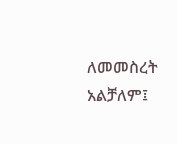ለመመስረት አልቻለም፤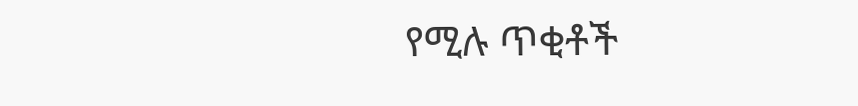የሚሉ ጥቂቶች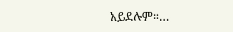አይደሉም።…